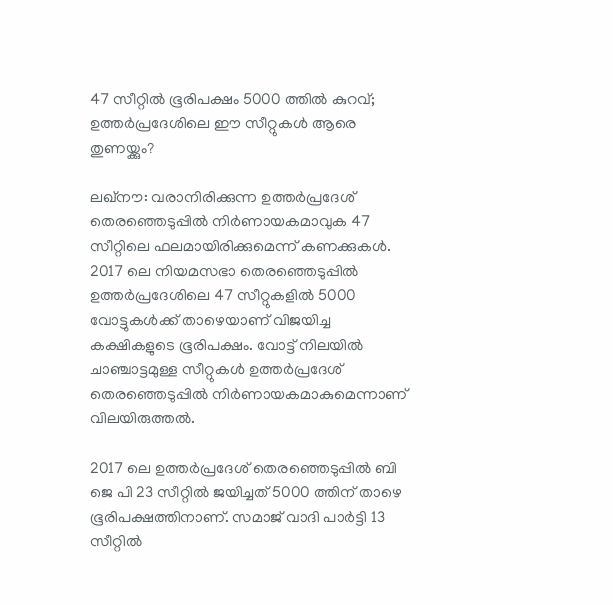47 സീറ്റില്‍ ഭൂരിപക്ഷം 5000 ത്തില്‍ കുറവ്; ഉത്തര്‍പ്രദേശിലെ ഈ സീറ്റുകള്‍ ആരെ തുണയ്ക്കും?

ലഖ്‌നൗ: വരാനിരിക്കുന്ന ഉത്തര്‍പ്രദേശ് തെരഞ്ഞെടുപ്പില്‍ നിര്‍ണായകമാവുക 47 സീറ്റിലെ ഫലമായിരിക്കുമെന്ന് കണക്കുകള്‍. 2017 ലെ നിയമസഭാ തെരഞ്ഞെടുപ്പില്‍ ഉത്തര്‍പ്രദേശിലെ 47 സീറ്റുകളില്‍ 5000 വോട്ടുകള്‍ക്ക് താഴെയാണ് വിജയിച്ച കക്ഷികളുടെ ഭൂരിപക്ഷം. വോട്ട് നിലയില്‍ ചാഞ്ചാട്ടമുള്ള സീറ്റുകള്‍ ഉത്തര്‍പ്രദേശ് തെരഞ്ഞെടുപ്പില്‍ നിര്‍ണായകമാകുമെന്നാണ് വിലയിരുത്തല്‍.

2017 ലെ ഉത്തര്‍പ്രദേശ് തെരഞ്ഞെടുപ്പില്‍ ബി ജെ പി 23 സീറ്റില്‍ ജയിച്ചത് 5000 ത്തിന് താഴെ ഭൂരിപക്ഷത്തിനാണ്. സമാജ് വാദി പാര്‍ട്ടി 13 സീറ്റില്‍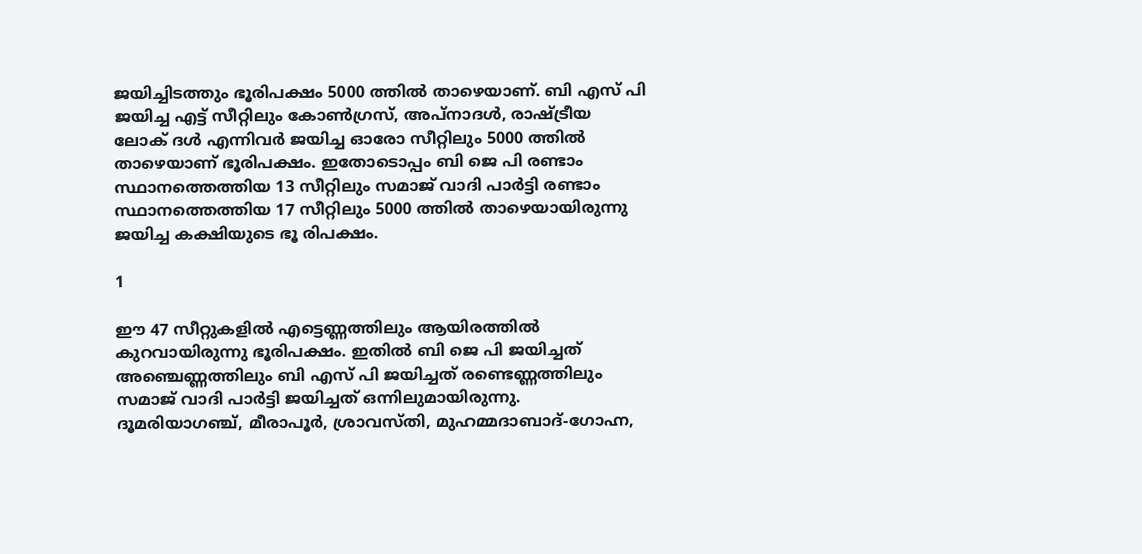ജയിച്ചിടത്തും ഭൂരിപക്ഷം 5000 ത്തില്‍ താഴെയാണ്. ബി എസ് പി ജയിച്ച എട്ട് സീറ്റിലും കോണ്‍ഗ്രസ്, അപ്‌നാദള്‍, രാഷ്ട്രീയ ലോക് ദള്‍ എന്നിവര്‍ ജയിച്ച ഓരോ സീറ്റിലും 5000 ത്തില്‍ താഴെയാണ് ഭൂരിപക്ഷം. ഇതോടൊപ്പം ബി ജെ പി രണ്ടാം സ്ഥാനത്തെത്തിയ 13 സീറ്റിലും സമാജ് വാദി പാര്‍ട്ടി രണ്ടാം സ്ഥാനത്തെത്തിയ 17 സീറ്റിലും 5000 ത്തില്‍ താഴെയായിരുന്നു ജയിച്ച കക്ഷിയുടെ ഭൂ രിപക്ഷം.

1

ഈ 47 സീറ്റുകളില്‍ എട്ടെണ്ണത്തിലും ആയിരത്തില്‍ കുറവായിരുന്നു ഭൂരിപക്ഷം. ഇതില്‍ ബി ജെ പി ജയിച്ചത് അഞ്ചെണ്ണത്തിലും ബി എസ് പി ജയിച്ചത് രണ്ടെണ്ണത്തിലും സമാജ് വാദി പാര്‍ട്ടി ജയിച്ചത് ഒന്നിലുമായിരുന്നു. ദൂമരിയാഗഞ്ച്, മീരാപൂര്‍, ശ്രാവസ്തി, മുഹമ്മദാബാദ്-ഗോഹ്ന,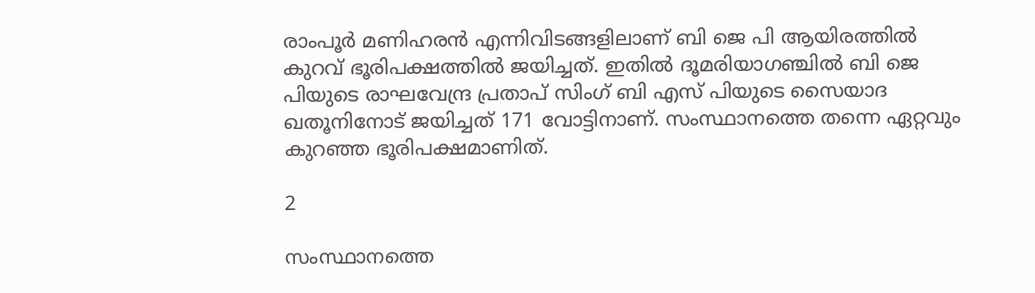രാംപൂര്‍ മണിഹരന്‍ എന്നിവിടങ്ങളിലാണ് ബി ജെ പി ആയിരത്തില്‍ കുറവ് ഭൂരിപക്ഷത്തില്‍ ജയിച്ചത്. ഇതില്‍ ദൂമരിയാഗഞ്ചില്‍ ബി ജെ പിയുടെ രാഘവേന്ദ്ര പ്രതാപ് സിംഗ് ബി എസ് പിയുടെ സൈയാദ ഖതൂനിനോട് ജയിച്ചത് 171 വോട്ടിനാണ്. സംസ്ഥാനത്തെ തന്നെ ഏറ്റവും കുറഞ്ഞ ഭൂരിപക്ഷമാണിത്.

2

സംസ്ഥാനത്തെ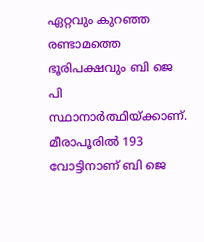ഏറ്റവും കുറഞ്ഞ രണ്ടാമത്തെ ഭൂരിപക്ഷവും ബി ജെ പി സ്ഥാനാര്‍ത്ഥിയ്ക്കാണ്. മീരാപൂരില്‍ 193 വോട്ടിനാണ് ബി ജെ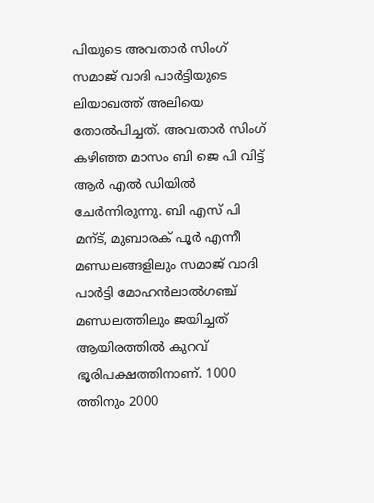പിയുടെ അവതാര്‍ സിംഗ് സമാജ് വാദി പാര്‍ട്ടിയുടെ ലിയാഖത്ത് അലിയെ തോല്‍പിച്ചത്. അവതാര്‍ സിംഗ് കഴിഞ്ഞ മാസം ബി ജെ പി വിട്ട് ആര്‍ എല്‍ ഡിയില്‍ ചേര്‍ന്നിരുന്നു. ബി എസ് പി മന്ട്, മുബാരക് പൂര്‍ എന്നീ മണ്ഡലങ്ങളിലും സമാജ് വാദി പാര്‍ട്ടി മോഹന്‍ലാല്‍ഗഞ്ച് മണ്ഡലത്തിലും ജയിച്ചത് ആയിരത്തില്‍ കുറവ് ഭൂരിപക്ഷത്തിനാണ്. 1000 ത്തിനും 2000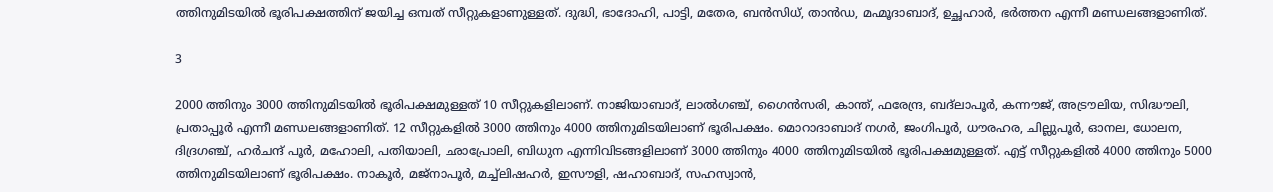ത്തിനുമിടയില്‍ ഭൂരിപക്ഷത്തിന് ജയിച്ച ഒമ്പത് സീറ്റുകളാണുള്ളത്. ദുദ്ധി, ഭാദോഹി, പാട്ടി, മതേര, ബന്‍സിധ്, താന്‍ഡ, മഹ്മൂദാബാദ്, ഉച്ഛഹാര്‍, ഭര്‍ത്തന എന്നീ മണ്ഡലങ്ങളാണിത്.

3

2000 ത്തിനും 3000 ത്തിനുമിടയില്‍ ഭൂരിപക്ഷമുള്ളത് 10 സീറ്റുകളിലാണ്. നാജിയാബാദ്, ലാല്‍ഗഞ്ച്, ഗൈന്‍സരി, കാന്ത്, ഫരേന്ദ്ര, ബദ്‌ലാപൂര്‍, കന്നൗജ്, അട്രൗലിയ, സിദ്ധൗലി, പ്രതാപ്പൂര്‍ എന്നീ മണ്ഡലങ്ങളാണിത്. 12 സീറ്റുകളില്‍ 3000 ത്തിനും 4000 ത്തിനുമിടയിലാണ് ഭൂരിപക്ഷം. മൊറാദാബാദ് നഗര്‍, ജംഗിപൂര്‍, ധൗരഹര, ചില്ലുപൂര്‍, ഓനല, ധോലന, ദിദ്രഗഞ്ച്, ഹര്‍ചന്ദ് പൂര്‍, മഹോലി, പതിയാലി, ഛാപ്രോലി, ബിധുന എന്നിവിടങ്ങളിലാണ് 3000 ത്തിനും 4000 ത്തിനുമിടയില്‍ ഭൂരിപക്ഷമുള്ളത്. എട്ട് സീറ്റുകളില്‍ 4000 ത്തിനും 5000 ത്തിനുമിടയിലാണ് ഭൂരിപക്ഷം. നാകൂര്‍, മജ്‌നാപൂര്‍, മച്ച്‌ലിഷഹര്‍, ഇസൗളി, ഷഹാബാദ്, സഹസ്വാന്‍,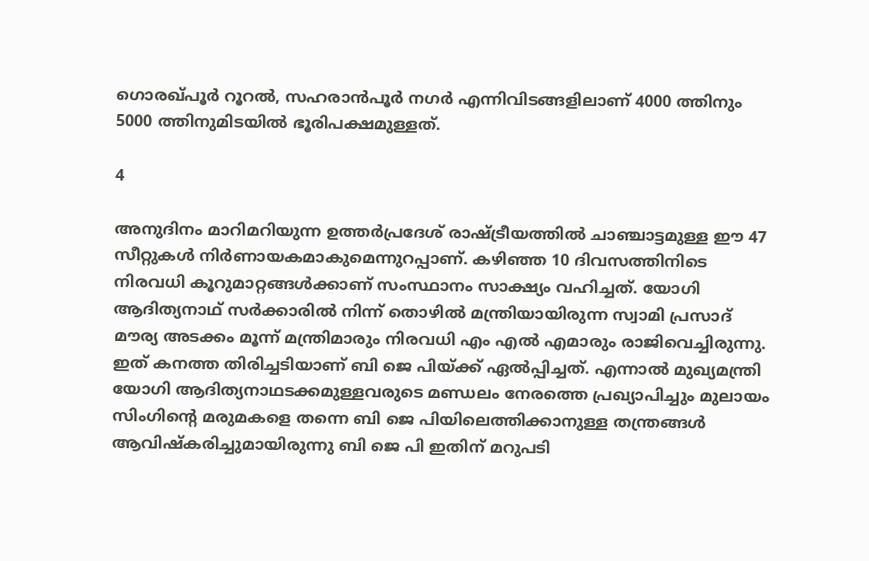ഗൊരഖ്പൂര്‍ റൂറല്‍, സഹരാന്‍പൂര്‍ നഗര്‍ എന്നിവിടങ്ങളിലാണ് 4000 ത്തിനും 5000 ത്തിനുമിടയില്‍ ഭൂരിപക്ഷമുള്ളത്.

4

അനുദിനം മാറിമറിയുന്ന ഉത്തര്‍പ്രദേശ് രാഷ്ട്രീയത്തില്‍ ചാഞ്ചാട്ടമുള്ള ഈ 47 സീറ്റുകള്‍ നിര്‍ണായകമാകുമെന്നുറപ്പാണ്. കഴിഞ്ഞ 10 ദിവസത്തിനിടെ നിരവധി കൂറുമാറ്റങ്ങള്‍ക്കാണ് സംസ്ഥാനം സാക്ഷ്യം വഹിച്ചത്. യോഗി ആദിത്യനാഥ് സര്‍ക്കാരില്‍ നിന്ന് തൊഴില്‍ മന്ത്രിയായിരുന്ന സ്വാമി പ്രസാദ് മൗര്യ അടക്കം മൂന്ന് മന്ത്രിമാരും നിരവധി എം എല്‍ എമാരും രാജിവെച്ചിരുന്നു. ഇത് കനത്ത തിരിച്ചടിയാണ് ബി ജെ പിയ്ക്ക് ഏല്‍പ്പിച്ചത്. എന്നാല്‍ മുഖ്യമന്ത്രി യോഗി ആദിത്യനാഥടക്കമുള്ളവരുടെ മണ്ഡലം നേരത്തെ പ്രഖ്യാപിച്ചും മുലായം സിംഗിന്റെ മരുമകളെ തന്നെ ബി ജെ പിയിലെത്തിക്കാനുള്ള തന്ത്രങ്ങള്‍ ആവിഷ്‌കരിച്ചുമായിരുന്നു ബി ജെ പി ഇതിന് മറുപടി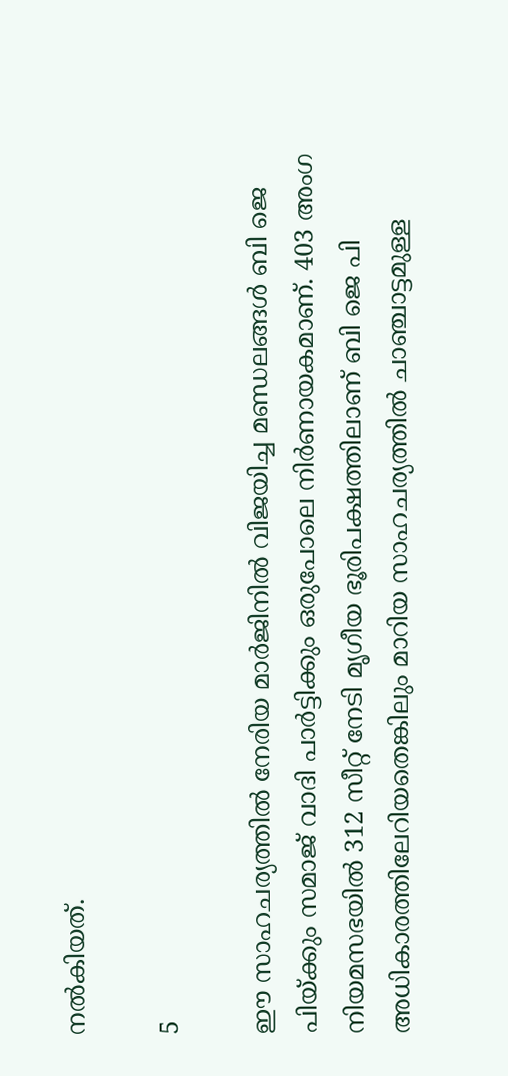നല്‍കിയത്.

5

ഈ സാഹചര്യത്തില്‍ നേരിയ മാര്‍ജിനില്‍ വിജയിച്ച മണ്ഡലങ്ങള്‍ ബി ജെ പിയ്ക്കും സമാജ് വാദി പാര്‍ട്ടിക്കും ഒരുപോലെ നിര്‍ണായകമാണ്. 403 അംഗ നിയമസഭയില്‍ 312 സീറ്റ് നേടി മൃഗീയ ഭൂരിപക്ഷത്തിലാണ് ബി ജെ പി അധികാരത്തിലേറിയതെങ്കിലും മാറിയ സാഹചര്യത്തില്‍ ചാഞ്ചാട്ടമുള്ള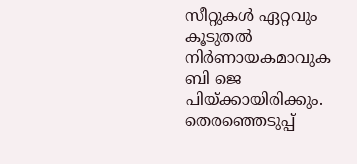സീറ്റുകള്‍ ഏറ്റവും കൂടുതല്‍ നിര്‍ണായകമാവുക ബി ജെ പിയ്ക്കായിരിക്കും. തെരഞ്ഞെടുപ്പ്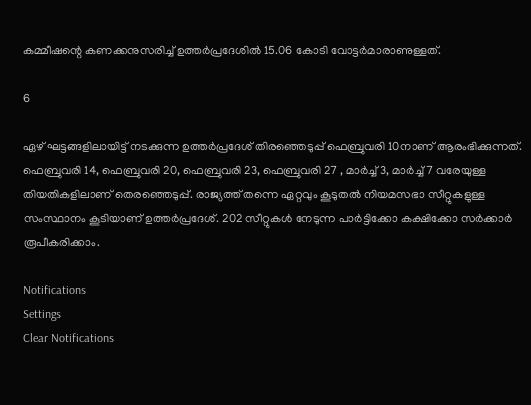കമ്മീഷന്റെ കണക്കനുസരിച്ച് ഉത്തര്‍പ്രദേശില്‍ 15.06 കോടി വോട്ടര്‍മാരാണുള്ളത്.

6

ഏഴ് ഘട്ടങ്ങളിലായിട്ട് നടക്കുന്ന ഉത്തര്‍പ്രദേശ് തിരഞ്ഞെടുപ്പ് ഫെബ്രുവരി 10നാണ് ആരംഭിക്കുന്നത്. ഫെബ്രുവരി 14, ഫെബ്രുവരി 20, ഫെബ്രുവരി 23, ഫെബ്രുവരി 27 , മാര്‍ച്ച് 3, മാര്‍ച്ച് 7 വരേയുള്ള തിയതികളിലാണ് തെരഞ്ഞെടുപ്പ്. രാജ്യത്ത് തന്നെ ഏറ്റവും കൂടുതല്‍ നിയമസഭാ സീറ്റുകളുള്ള സംസ്ഥാനം കൂടിയാണ് ഉത്തര്‍പ്രദേശ്. 202 സീറ്റുകള്‍ നേടുന്ന പാര്‍ട്ടിക്കോ കക്ഷിക്കോ സര്‍ക്കാര്‍ രൂപീകരിക്കാം.

Notifications
Settings
Clear Notifications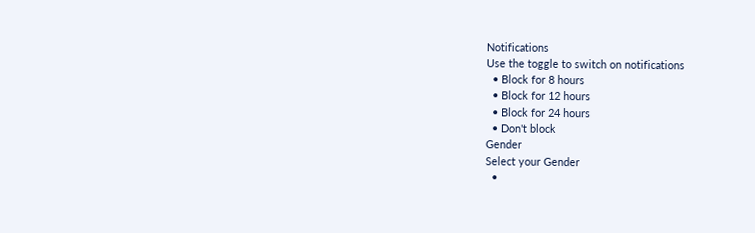Notifications
Use the toggle to switch on notifications
  • Block for 8 hours
  • Block for 12 hours
  • Block for 24 hours
  • Don't block
Gender
Select your Gender
  •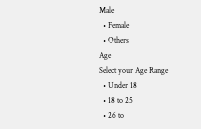Male
  • Female
  • Others
Age
Select your Age Range
  • Under 18
  • 18 to 25
  • 26 to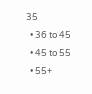35
  • 36 to 45
  • 45 to 55
  • 55+